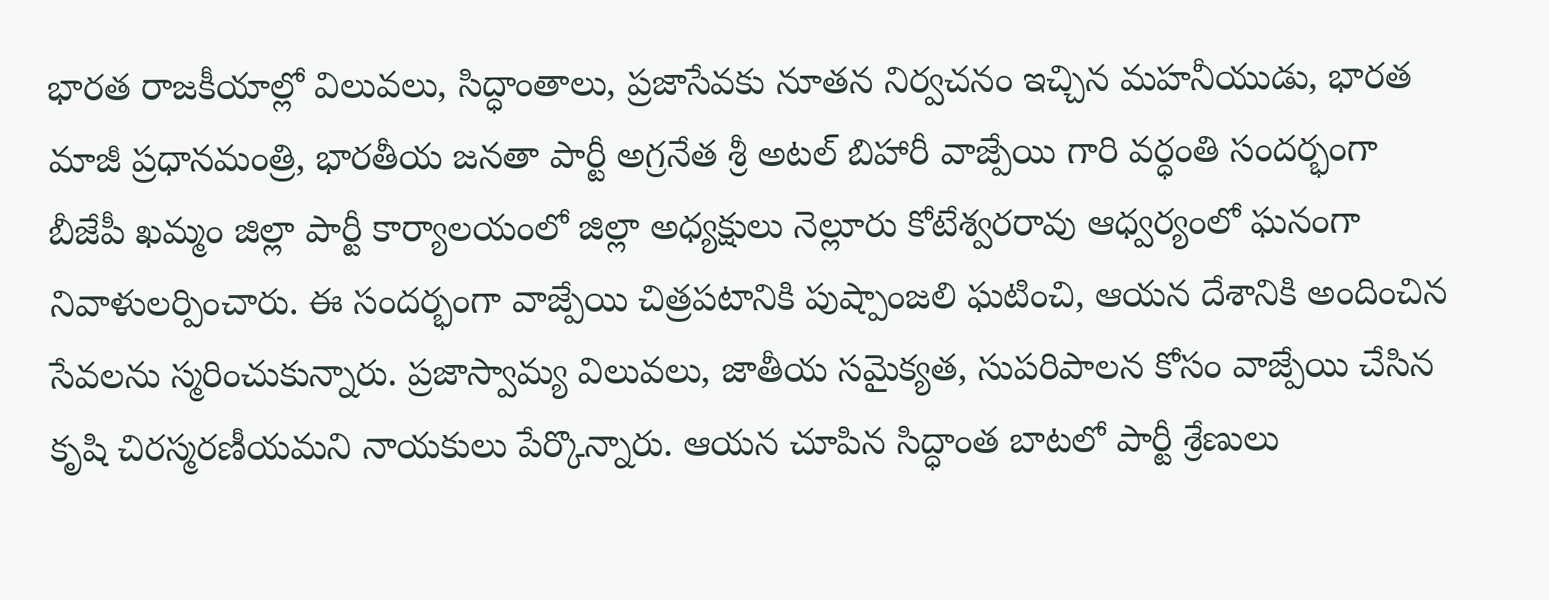భారత రాజకీయాల్లో విలువలు, సిద్ధాంతాలు, ప్రజాసేవకు నూతన నిర్వచనం ఇచ్చిన మహనీయుడు, భారత మాజీ ప్రధానమంత్రి, భారతీయ జనతా పార్టీ అగ్రనేత శ్రీ అటల్ బిహారీ వాజ్పేయి గారి వర్ధంతి సందర్భంగా బీజేపీ ఖమ్మం జిల్లా పార్టీ కార్యాలయంలో జిల్లా అధ్యక్షులు నెల్లూరు కోటేశ్వరరావు ఆధ్వర్యంలో ఘనంగా నివాళులర్పించారు. ఈ సందర్భంగా వాజ్పేయి చిత్రపటానికి పుష్పాంజలి ఘటించి, ఆయన దేశానికి అందించిన సేవలను స్మరించుకున్నారు. ప్రజాస్వామ్య విలువలు, జాతీయ సమైక్యత, సుపరిపాలన కోసం వాజ్పేయి చేసిన కృషి చిరస్మరణీయమని నాయకులు పేర్కొన్నారు. ఆయన చూపిన సిద్ధాంత బాటలో పార్టీ శ్రేణులు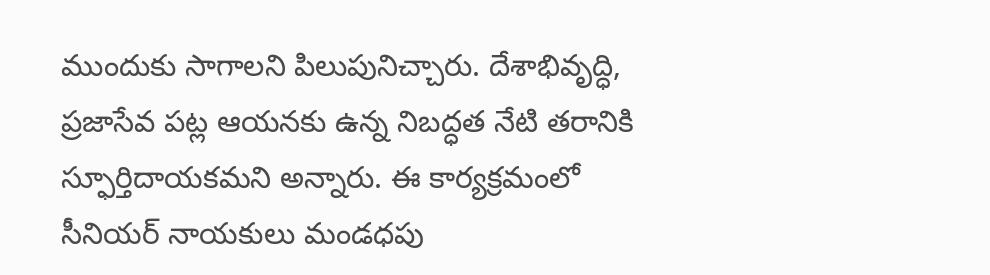ముందుకు సాగాలని పిలుపునిచ్చారు. దేశాభివృద్ధి, ప్రజాసేవ పట్ల ఆయనకు ఉన్న నిబద్ధత నేటి తరానికి స్ఫూర్తిదాయకమని అన్నారు. ఈ కార్యక్రమంలో సీనియర్ నాయకులు మండధపు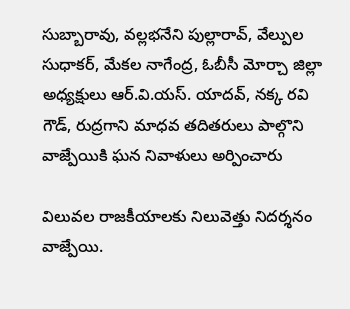సుబ్బారావు, వల్లభనేని పుల్లారావ్, వేల్పుల సుధాకర్, మేకల నాగేంద్ర, ఓబీసీ మోర్చా జిల్లా అధ్యక్షులు ఆర్.వి.యస్. యాదవ్, నక్క రవి గౌడ్, రుద్రగాని మాధవ తదితరులు పాల్గొని వాజ్పేయికి ఘన నివాళులు అర్పించారు

విలువల రాజకీయాలకు నిలువెత్తు నిదర్శనం వాజ్పేయి.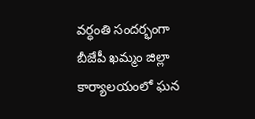వర్ధంతి సందర్భంగా బీజేపీ ఖమ్మం జిల్లా కార్యాలయంలో ఘన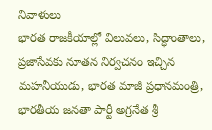నివాళులు
భారత రాజకీయాల్లో విలువలు, సిద్ధాంతాలు, ప్రజాసేవకు నూతన నిర్వచనం ఇచ్చిన మహనీయుడు, భారత మాజీ ప్రధానమంత్రి, భారతీయ జనతా పార్టీ అగ్రనేత శ్రీ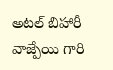అటల్ బిహారీ వాజ్పేయి గారి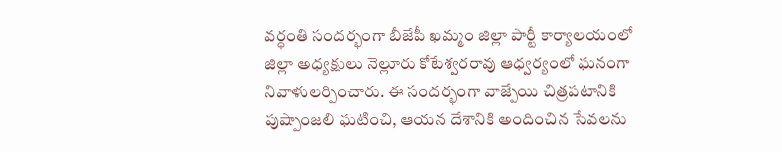వర్ధంతి సందర్భంగా బీజేపీ ఖమ్మం జిల్లా పార్టీ కార్యాలయంలో జిల్లా అధ్యక్షులు నెల్లూరు కోటేశ్వరరావు ఆధ్వర్యంలో ఘనంగా నివాళులర్పించారు. ఈ సందర్భంగా వాజ్పేయి చిత్రపటానికి పుష్పాంజలి ఘటించి, ఆయన దేశానికి అందించిన సేవలను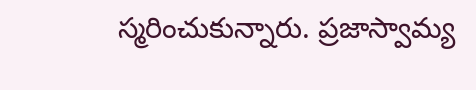స్మరించుకున్నారు. ప్రజాస్వామ్య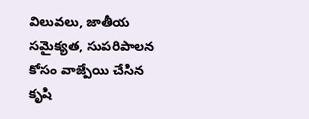విలువలు, జాతీయ సమైక్యత, సుపరిపాలన కోసం వాజ్పేయి చేసిన కృషి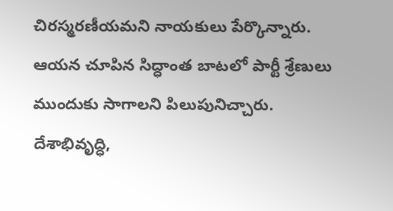చిరస్మరణీయమని నాయకులు పేర్కొన్నారు. ఆయన చూపిన సిద్ధాంత బాటలో పార్టీ శ్రేణులు ముందుకు సాగాలని పిలుపునిచ్చారు. దేశాభివృద్ధి,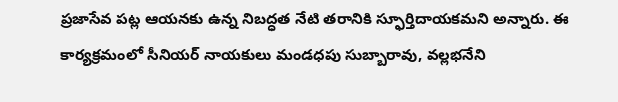ప్రజాసేవ పట్ల ఆయనకు ఉన్న నిబద్ధత నేటి తరానికి స్ఫూర్తిదాయకమని అన్నారు. ఈ కార్యక్రమంలో సీనియర్ నాయకులు మండధపు సుబ్బారావు, వల్లభనేని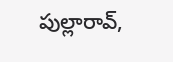పుల్లారావ్,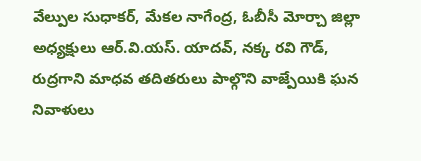వేల్పుల సుధాకర్, మేకల నాగేంద్ర, ఓబీసీ మోర్చా జిల్లా అధ్యక్షులు ఆర్.వి.యస్. యాదవ్, నక్క రవి గౌడ్, రుద్రగాని మాధవ తదితరులు పాల్గొని వాజ్పేయికి ఘన నివాళులు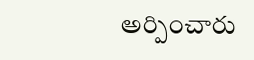అర్పించారు